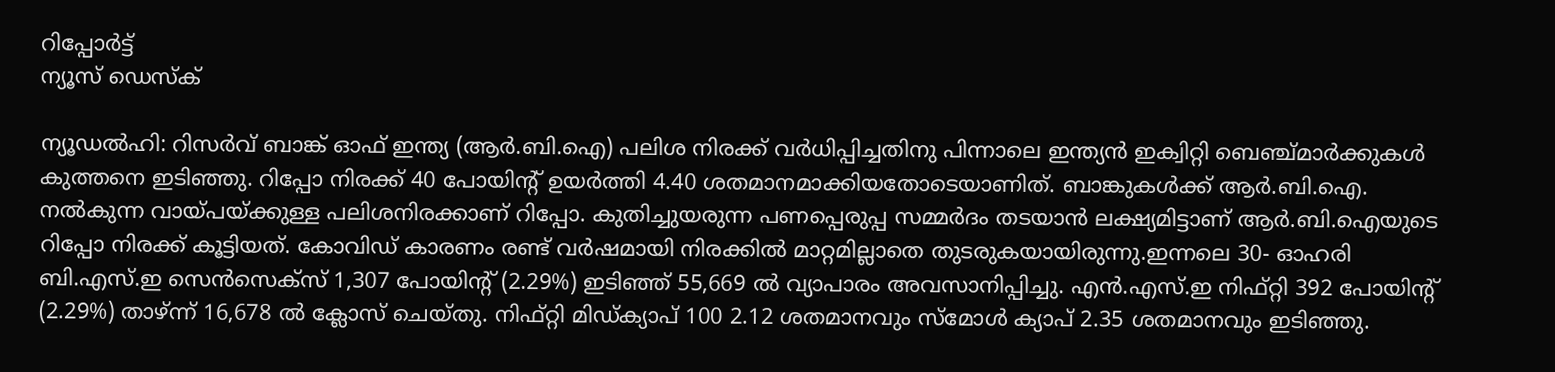റിപ്പോര്‍ട്ട്
ന്യൂസ് ഡെസ്ക്

ന്യൂഡല്‍ഹി: റിസര്‍വ് ബാങ്ക് ഓഫ് ഇന്ത്യ (ആര്‍.ബി.ഐ) പലിശ നിരക്ക് വര്‍ധിപ്പിച്ചതിനു പിന്നാലെ ഇന്ത്യന്‍ ഇക്വിറ്റി ബെഞ്ച്മാര്‍ക്കുകള്‍ കുത്തനെ ഇടിഞ്ഞു. റിപ്പോ നിരക്ക് 40 പോയിന്റ് ഉയര്‍ത്തി 4.40 ശതമാനമാക്കിയതോടെയാണിത്. ബാങ്കുകള്‍ക്ക് ആര്‍.ബി.ഐ. നല്‍കുന്ന വായ്പയ്ക്കുള്ള പലിശനിരക്കാണ് റിപ്പോ. കുതിച്ചുയരുന്ന പണപ്പെരുപ്പ സമ്മര്‍ദം തടയാന്‍ ലക്ഷ്യമിട്ടാണ് ആര്‍.ബി.ഐയുടെ റിപ്പോ നിരക്ക് കൂട്ടിയത്. കോവിഡ് കാരണം രണ്ട് വര്‍ഷമായി നിരക്കില്‍ മാറ്റമില്ലാതെ തുടരുകയായിരുന്നു.ഇന്നലെ 30- ഓഹരി ബി.എസ്.ഇ സെന്‍സെക്സ് 1,307 പോയിന്റ് (2.29%) ഇടിഞ്ഞ് 55,669 ല്‍ വ്യാപാരം അവസാനിപ്പിച്ചു. എന്‍.എസ്.ഇ നിഫ്റ്റി 392 പോയിന്റ് (2.29%) താഴ്ന്ന് 16,678 ല്‍ ക്ലോസ് ചെയ്തു. നിഫ്റ്റി മിഡ്ക്യാപ് 100 2.12 ശതമാനവും സ്മോള്‍ ക്യാപ് 2.35 ശതമാനവും ഇടിഞ്ഞു.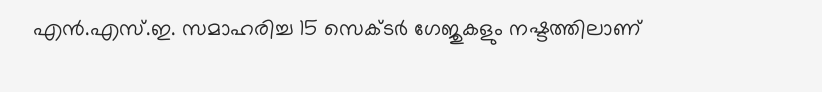എന്‍.എസ്.ഇ. സമാഹരിച്ച 15 സെക്ടര്‍ ഗേജുകളും നഷ്ടത്തിലാണ്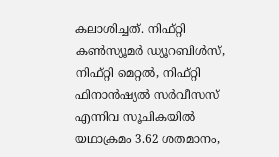കലാശിച്ചത്. നിഫ്റ്റി കണ്‍സ്യൂമര്‍ ഡ്യൂറബിള്‍സ്, നിഫ്റ്റി മെറ്റല്‍, നിഫ്റ്റി ഫിനാന്‍ഷ്യല്‍ സര്‍വീസസ് എന്നിവ സൂചികയില്‍ യഥാക്രമം 3.62 ശതമാനം,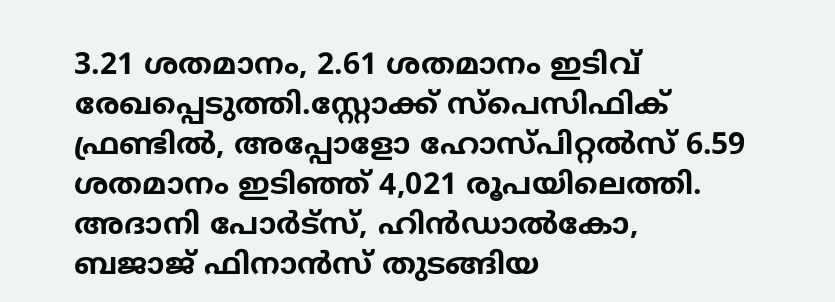3.21 ശതമാനം, 2.61 ശതമാനം ഇടിവ് രേഖപ്പെടുത്തി.സ്റ്റോക്ക് സ്പെസിഫിക് ഫ്രണ്ടില്‍, അപ്പോളോ ഹോസ്പിറ്റല്‍സ് 6.59 ശതമാനം ഇടിഞ്ഞ് 4,021 രൂപയിലെത്തി. അദാനി പോര്‍ട്സ്, ഹിന്‍ഡാല്‍കോ, ബജാജ് ഫിനാന്‍സ് തുടങ്ങിയ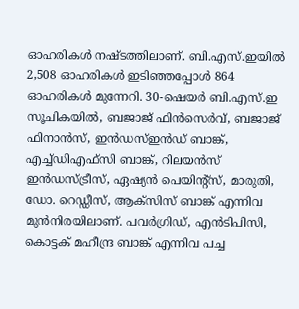ഓഹരികള്‍ നഷ്ടത്തിലാണ്. ബി.എസ്.ഇയില്‍ 2,508 ഓഹരികള്‍ ഇടിഞ്ഞപ്പോള്‍ 864 ഓഹരികള്‍ മുന്നേറി. 30-ഷെയര്‍ ബി.എസ്.ഇ സൂചികയില്‍, ബജാജ് ഫിന്‍സെര്‍വ്, ബജാജ് ഫിനാന്‍സ്, ഇന്‍ഡസ്ഇന്‍ഡ് ബാങ്ക്, എച്ച്ഡിഎഫ്സി ബാങ്ക്, റിലയന്‍സ് ഇന്‍ഡസ്ട്രീസ്, ഏഷ്യന്‍ പെയിന്റ്സ്, മാരുതി, ഡോ. റെഡ്ഡീസ്, ആക്സിസ് ബാങ്ക് എന്നിവ മുന്‍നിരയിലാണ്. പവര്‍ഗ്രിഡ്, എന്‍ടിപിസി, കൊട്ടക് മഹീന്ദ്ര ബാങ്ക് എന്നിവ പച്ച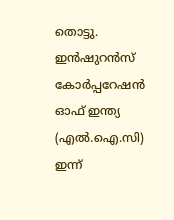തൊട്ടു. ഇന്‍ഷുറന്‍സ് കോര്‍പ്പറേഷന്‍ ഓഫ് ഇന്ത്യ (എല്‍.ഐ.സി) ഇന്ന്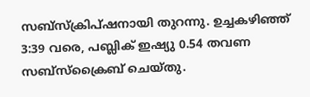സബ്സ്‌ക്രിപ്ഷനായി തുറന്നു. ഉച്ചകഴിഞ്ഞ് 3:39 വരെ, പബ്ലിക് ഇഷ്യു 0.54 തവണ സബ്സ്‌ക്രൈബ് ചെയ്തു.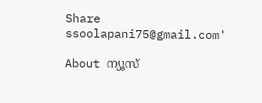Share
ssoolapani75@gmail.com'

About ന്യൂസ്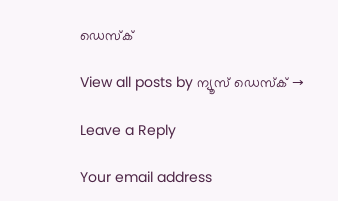ഡെസ്ക്

View all posts by ന്യൂസ് ഡെസ്ക് →

Leave a Reply

Your email address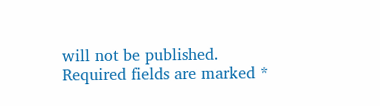will not be published. Required fields are marked *